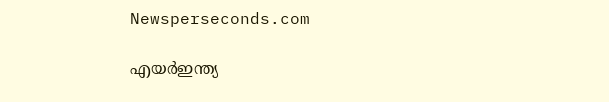Newsperseconds.com

എയര്‍ഇന്ത്യ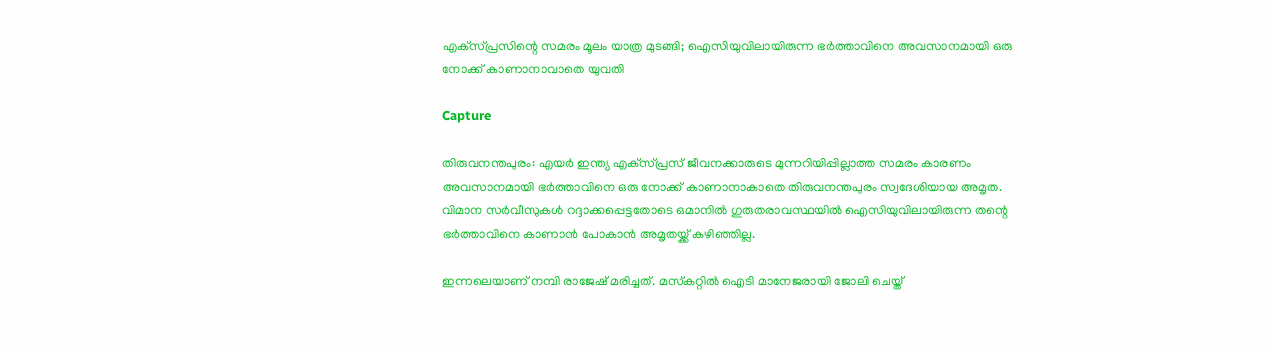എക്‌സ്പ്രസിന്റെ സമരം മൂലം യാത്ര മുടങ്ങി; ഐസിയുവിലായിരുന്ന ഭര്‍ത്താവിനെ അവസാനമായി ഒരു നോക്ക് കാണാനാവാതെ യുവതി

Capture

തിരുവനന്തപുരം: എയര്‍ ഇന്ത്യ എക്‌സ്പ്രസ് ജീവനക്കാരുടെ മുന്നറിയിപ്പില്ലാത്ത സമരം കാരണം അവസാനമായി ഭര്‍ത്താവിനെ ഒരു നോക്ക് കാണാനാകാതെ തിരുവനന്തപുരം സ്വദേശിയായ അമൃത. വിമാന സര്‍വീസുകള്‍ റദ്ദാക്കപ്പെട്ടതോടെ ഒമാനില്‍ ഗുരുതരാവസ്ഥയില്‍ ഐസിയുവിലായിരുന്ന തന്റെ ഭര്‍ത്താവിനെ കാണാന്‍ പോകാന്‍ അമൃതയ്ക്ക് കഴിഞ്ഞില്ല.

ഇന്നലെയാണ് നമ്പി രാജേഷ് മരിച്ചത്. മസ്‌കറ്റില്‍ ഐടി മാനേജരായി ജോലി ചെയ്ത്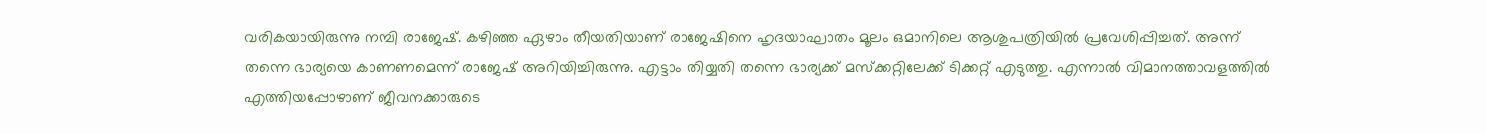വരികയായിരുന്നു നമ്പി രാജേഷ്. കഴിഞ്ഞ ഏഴാം തീയതിയാണ് രാജേഷിനെ ഹൃദയാഘാതം മൂലം ഒമാനിലെ ആശുപത്രിയില്‍ പ്രവേശിപ്പിച്ചത്. അന്ന് തന്നെ ഭാര്യയെ കാണണമെന്ന് രാജേഷ് അറിയിച്ചിരുന്നു. എട്ടാം തിയ്യതി തന്നെ ഭാര്യക്ക് മസ്‌ക്കറ്റിലേക്ക് ടിക്കറ്റ് എടുത്തു. എന്നാല്‍ വിമാനത്താവളത്തില്‍ എത്തിയപ്പോഴാണ് ജീവനക്കാരുടെ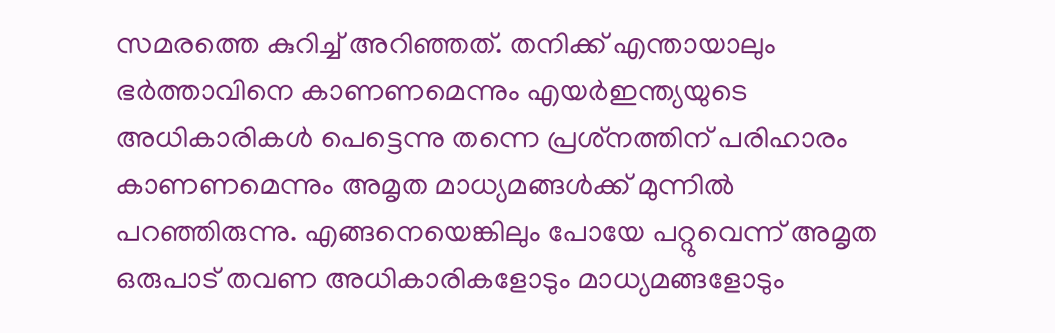സമരത്തെ കുറിച്ച് അറിഞ്ഞത്. തനിക്ക് എന്തായാലും ഭര്‍ത്താവിനെ കാണണമെന്നും എയര്‍ഇന്ത്യയുടെ അധികാരികള്‍ പെട്ടെന്നു തന്നെ പ്രശ്‌നത്തിന് പരിഹാരം കാണണമെന്നും അമൃത മാധ്യമങ്ങള്‍ക്ക് മുന്നില്‍ പറഞ്ഞിരുന്നു. എങ്ങനെയെങ്കിലും പോയേ പറ്റുവെന്ന് അമൃത ഒരുപാട് തവണ അധികാരികളോടും മാധ്യമങ്ങളോടും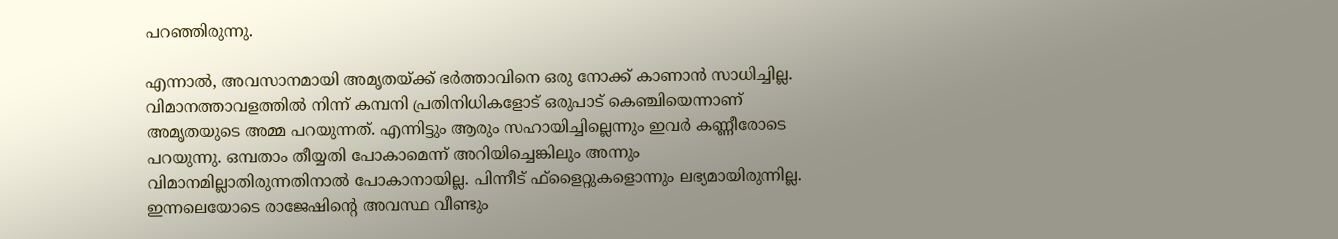പറഞ്ഞിരുന്നു.

എന്നാല്‍, അവസാനമായി അമൃതയ്ക്ക് ഭര്‍ത്താവിനെ ഒരു നോക്ക് കാണാന്‍ സാധിച്ചില്ല. വിമാനത്താവളത്തില്‍ നിന്ന് കമ്പനി പ്രതിനിധികളോട് ഒരുപാട് കെഞ്ചിയെന്നാണ് അമൃതയുടെ അമ്മ പറയുന്നത്. എന്നിട്ടും ആരും സഹായിച്ചില്ലെന്നും ഇവര്‍ കണ്ണീരോടെ പറയുന്നു. ഒമ്പതാം തീയ്യതി പോകാമെന്ന് അറിയിച്ചെങ്കിലും അന്നും വിമാനമില്ലാതിരുന്നതിനാല്‍ പോകാനായില്ല. പിന്നീട് ഫ്‌ളൈറ്റുകളൊന്നും ലഭ്യമായിരുന്നില്ല. ഇന്നലെയോടെ രാജേഷിന്റെ അവസ്ഥ വീണ്ടും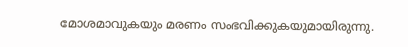മോശമാവുകയും മരണം സംഭവിക്കുകയുമായിരുന്നു.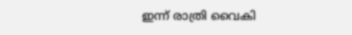ഇന്ന് രാത്രി വൈകി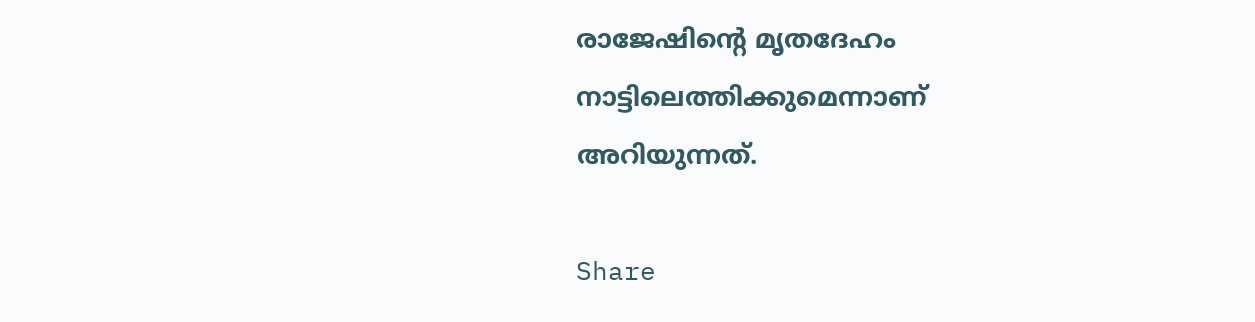രാജേഷിന്റെ മൃതദേഹം നാട്ടിലെത്തിക്കുമെന്നാണ് അറിയുന്നത്.

Share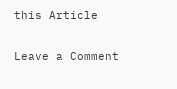this Article

Leave a Comment